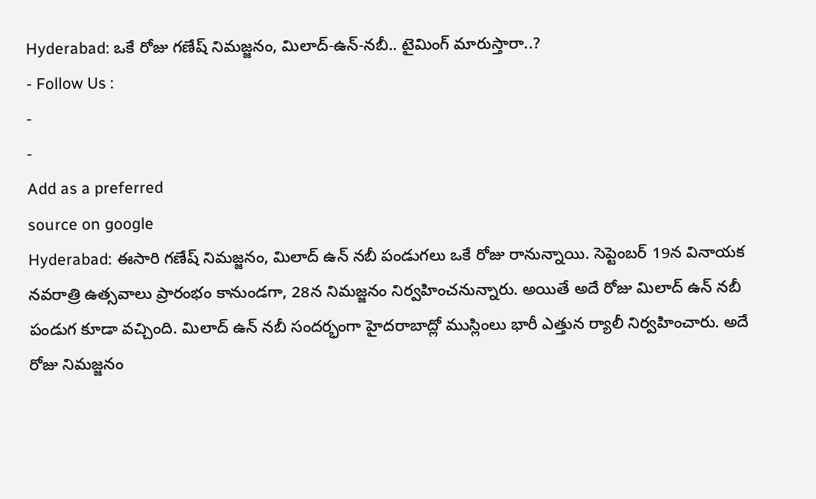Hyderabad: ఒకే రోజు గణేష్ నిమజ్జనం, మిలాద్-ఉన్-నబీ.. టైమింగ్ మారుస్తారా..?
- Follow Us :
-
-
Add as a preferred
source on google
Hyderabad: ఈసారి గణేష్ నిమజ్జనం, మిలాద్ ఉన్ నబీ పండుగలు ఒకే రోజు రానున్నాయి. సెప్టెంబర్ 19న వినాయక నవరాత్రి ఉత్సవాలు ప్రారంభం కానుండగా, 28న నిమజ్జనం నిర్వహించనున్నారు. అయితే అదే రోజు మిలాద్ ఉన్ నబీ పండుగ కూడా వచ్చింది. మిలాద్ ఉన్ నబీ సందర్భంగా హైదరాబాద్లో ముస్లింలు భారీ ఎత్తున ర్యాలీ నిర్వహించారు. అదే రోజు నిమజ్జనం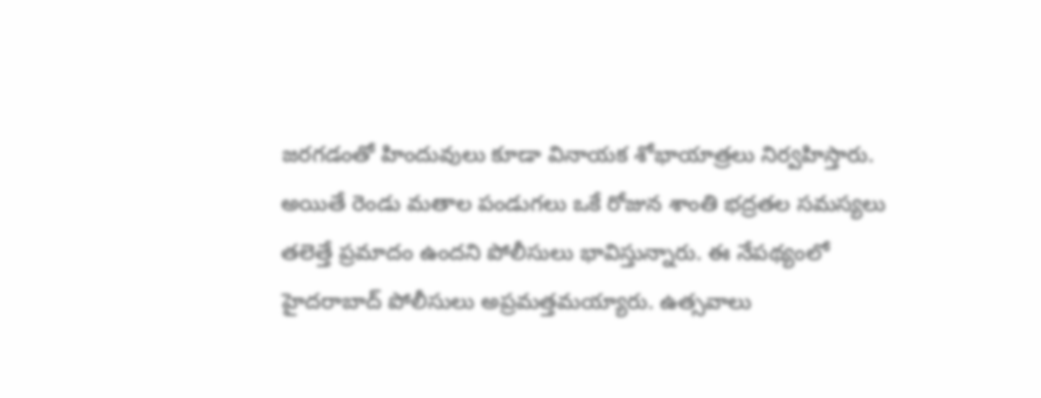జరగడంతో హిందువులు కూడా వినాయక శోభాయాత్రలు నిర్వహిస్తారు. అయితే రెండు మతాల పండుగలు ఒకే రోజున శాంతి భద్రతల సమస్యలు తలెత్తే ప్రమాదం ఉందని పోలీసులు భావిస్తున్నారు. ఈ నేపథ్యంలో హైదరాబాద్ పోలీసులు అప్రమత్తమయ్యారు. ఉత్సవాలు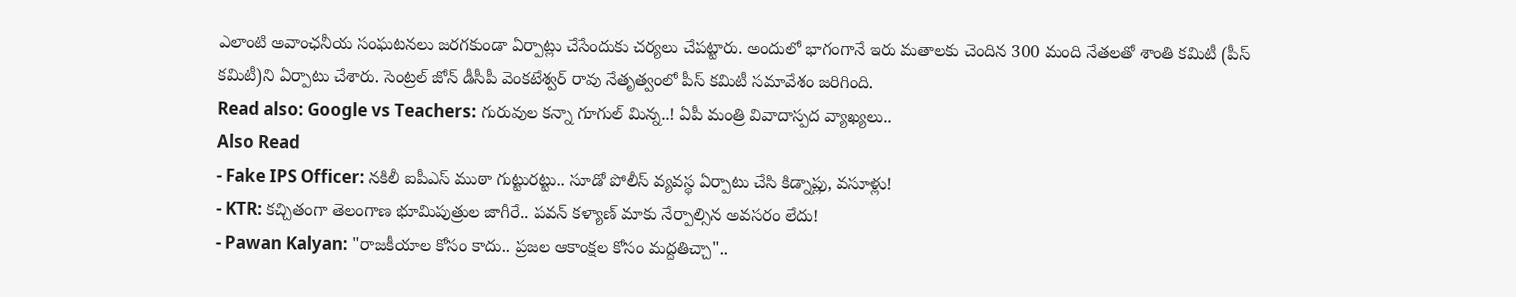ఎలాంటి అవాంఛనీయ సంఘటనలు జరగకుండా ఏర్పాట్లు చేసేందుకు చర్యలు చేపట్టారు. అందులో భాగంగానే ఇరు మతాలకు చెందిన 300 మంది నేతలతో శాంతి కమిటీ (పీస్ కమిటీ)ని ఏర్పాటు చేశారు. సెంట్రల్ జోన్ డీసీపీ వెంకటేశ్వర్ రావు నేతృత్వంలో పీస్ కమిటీ సమావేశం జరిగింది.
Read also: Google vs Teachers: గురువుల కన్నా గూగుల్ మిన్న..! ఏపీ మంత్రి వివాదాస్పద వ్యాఖ్యలు..
Also Read
- Fake IPS Officer: నకిలీ ఐపీఎస్ ముఠా గుట్టురట్టు.. సూడో పోలీస్ వ్యవస్థ ఏర్పాటు చేసి కిడ్నాప్లు, వసూళ్లు!
- KTR: కచ్చితంగా తెలంగాణ భూమిపుత్రుల జాగీరే.. పవన్ కళ్యాణ్ మాకు నేర్పాల్సిన అవసరం లేదు!
- Pawan Kalyan: "రాజకీయాల కోసం కాదు.. ప్రజల ఆకాంక్షల కోసం మద్దతిచ్చా"..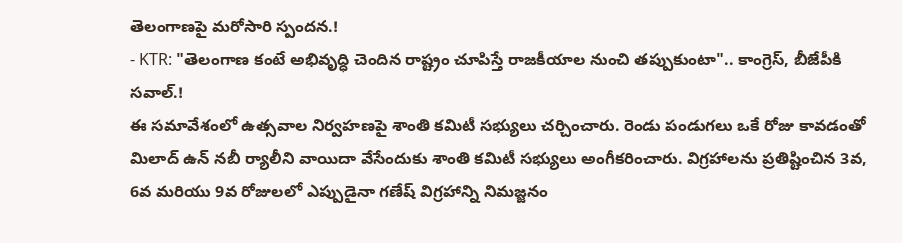తెలంగాణపై మరోసారి స్పందన.!
- KTR: "తెలంగాణ కంటే అభివృద్ధి చెందిన రాష్ట్రం చూపిస్తే రాజకీయాల నుంచి తప్పుకుంటా".. కాంగ్రెస్, బీజేపీకి సవాల్.!
ఈ సమావేశంలో ఉత్సవాల నిర్వహణపై శాంతి కమిటీ సభ్యులు చర్చించారు. రెండు పండుగలు ఒకే రోజు కావడంతో మిలాద్ ఉన్ నబీ ర్యాలీని వాయిదా వేసేందుకు శాంతి కమిటీ సభ్యులు అంగీకరించారు. విగ్రహాలను ప్రతిష్టించిన 3వ, 6వ మరియు 9వ రోజులలో ఎప్పుడైనా గణేష్ విగ్రహాన్ని నిమజ్జనం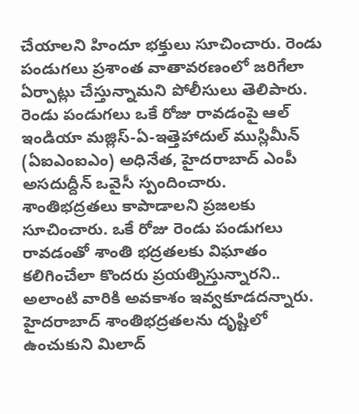చేయాలని హిందూ భక్తులు సూచించారు. రెండు పండుగలు ప్రశాంత వాతావరణంలో జరిగేలా ఏర్పాట్లు చేస్తున్నామని పోలీసులు తెలిపారు. రెండు పండుగలు ఒకే రోజు రావడంపై ఆల్ ఇండియా మజ్లిస్-ఏ-ఇత్తెహాదుల్ ముస్లిమీన్ (ఏఐఎంఐఎం) అధినేత, హైదరాబాద్ ఎంపీ అసదుద్దీన్ ఒవైసీ స్పందించారు. శాంతిభద్రతలు కాపాడాలని ప్రజలకు సూచించారు. ఒకే రోజు రెండు పండుగలు రావడంతో శాంతి భద్రతలకు విఘాతం కలిగించేలా కొందరు ప్రయత్నిస్తున్నారని.. అలాంటి వారికి అవకాశం ఇవ్వకూడదన్నారు. హైదరాబాద్ శాంతిభద్రతలను దృష్టిలో ఉంచుకుని మిలాద్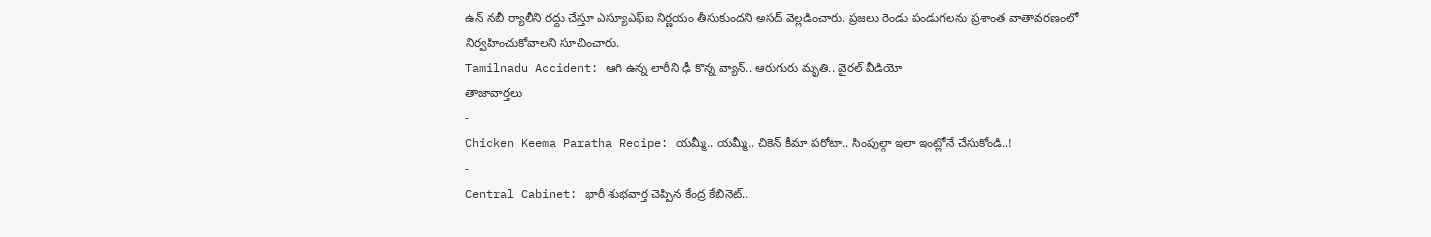ఉన్ నబీ ర్యాలీని రద్దు చేస్తూ ఎస్యూఎఫ్ఐ నిర్ణయం తీసుకుందని అసద్ వెల్లడించారు. ప్రజలు రెండు పండుగలను ప్రశాంత వాతావరణంలో నిర్వహించుకోవాలని సూచించారు.
Tamilnadu Accident: ఆగి ఉన్న లారీని ఢీ కొన్న వ్యాన్.. ఆరుగురు మృతి.. వైరల్ వీడియో
తాజావార్తలు
-
Chicken Keema Paratha Recipe: యమ్మీ.. యమ్మీ.. చికెన్ కీమా పరోటా.. సింపుల్గా ఇలా ఇంట్లోనే చేసుకోండి..!
-
Central Cabinet: భారీ శుభవార్త చెప్పిన కేంద్ర కేబినెట్..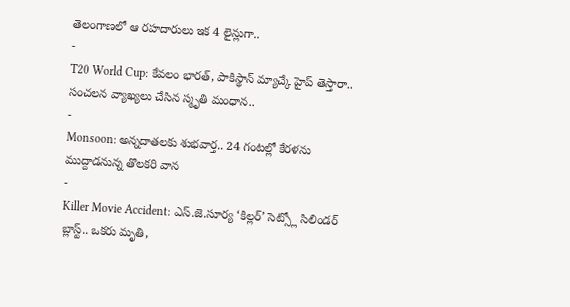తెలంగాణలో ఆ రహదారులు ఇక 4 లైన్లుగా..
-
T20 World Cup: కేవలం భారత్, పాకిస్థాన్ మ్యాచ్కే హైప్ తెస్తారా.. సంచలన వ్యాఖ్యలు చేసిన స్మృతి మంధాన..
-
Monsoon: అన్నదాతలకు శుభవార్త.. 24 గంటల్లో కేరళను ముద్దాడనున్న తొలకరి వాన
-
Killer Movie Accident: ఎస్.జె.సూర్య ‘కిల్లర్’ సెట్స్లో సిలిండర్ బ్లాస్ట్.. ఒకరు మృతి,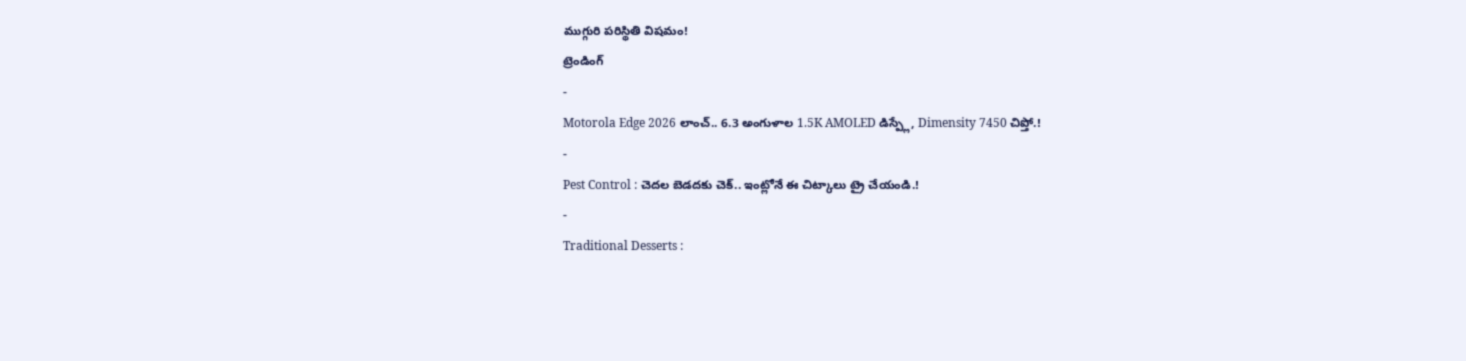ముగ్గురి పరిస్థితి విషమం!
ట్రెండింగ్
-
Motorola Edge 2026 లాంచ్.. 6.3 అంగుళాల 1.5K AMOLED డిస్ప్లే, Dimensity 7450 చిప్తో.!
-
Pest Control : చెదల బెడదకు చెక్.. ఇంట్లోనే ఈ చిట్కాలు ట్రై చేయండి.!
-
Traditional Desserts :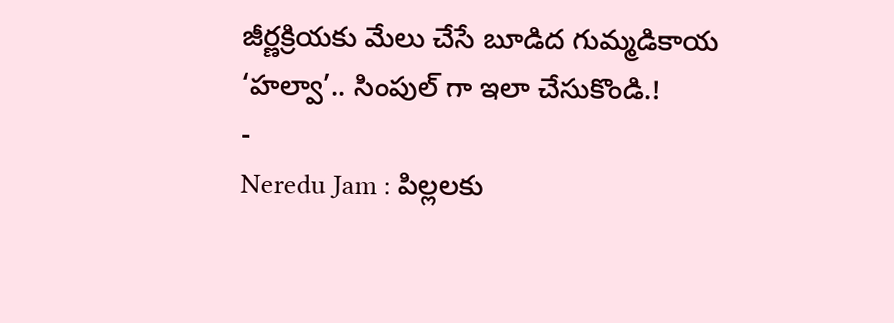జీర్ణక్రియకు మేలు చేసే బూడిద గుమ్మడికాయ ‘హల్వా’.. సింపుల్ గా ఇలా చేసుకొండి.!
-
Neredu Jam : పిల్లలకు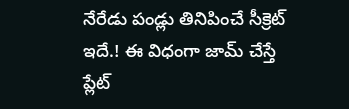నేరేడు పండ్లు తినిపించే సీక్రెట్ ఇదే.! ఈ విధంగా జామ్ చేస్తే ప్లేట్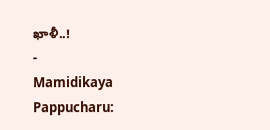ఖాళీ..!
-
Mamidikaya Pappucharu: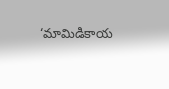‘మామిడికాయ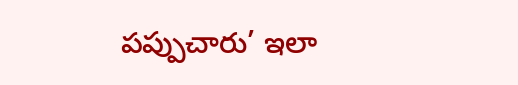పప్పుచారు’ ఇలా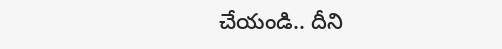చేయండి.. దీని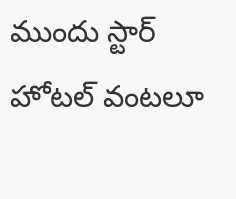ముందు స్టార్ హోటల్ వంటలూ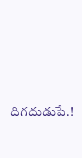దిగదుడుపే.!